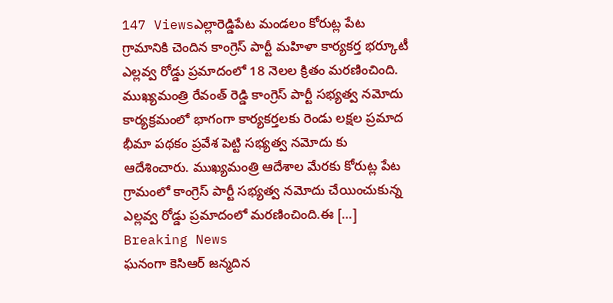147 Viewsఎల్లారెడ్డిపేట మండలం కోరుట్ల పేట గ్రామానికి చెందిన కాంగ్రెస్ పార్టీ మహిళా కార్యకర్త భర్కూటీ ఎల్లవ్వ రోడ్డు ప్రమాదంలో 18 నెలల క్రితం మరణించింది. ముఖ్యమంత్రి రేవంత్ రెడ్డి కాంగ్రెస్ పార్టీ సభ్యత్వ నమోదు కార్యక్రమంలో భాగంగా కార్యకర్తలకు రెండు లక్షల ప్రమాద భీమా పథకం ప్రవేశ పెట్టి సభ్యత్వ నమోదు కు ఆదేశించారు. ముఖ్యమంత్రి ఆదేశాల మేరకు కోరుట్ల పేట గ్రామంలో కాంగ్రెస్ పార్టీ సభ్యత్వ నమోదు చేయించుకున్న ఎల్లవ్వ రోడ్డు ప్రమాదంలో మరణించింది.ఈ […]
Breaking News
ఘనంగా కెసిఆర్ జన్మదిన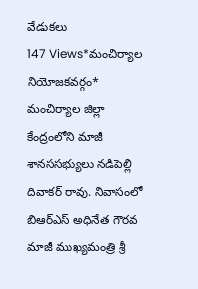వేడుకలు
147 Views*మంచిర్యాల నియోజకవర్గం* మంచిర్యాల జిల్లా కేంద్రంలోని మాజీ శానససభ్యులు నడిపెల్లి దివాకర్ రావు. నివాసంలో బిఆర్ఎస్ అధినేత గౌరవ మాజీ ముఖ్యమంత్రి శ్రీ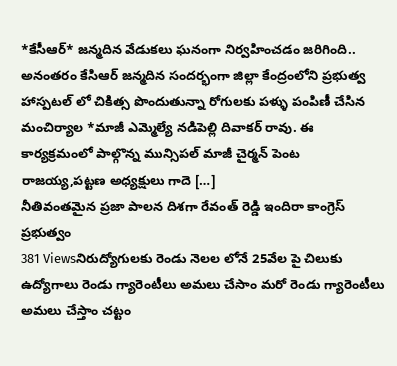*కేసీఆర్* జన్మదిన వేడుకలు ఘనంగా నిర్వహించడం జరిగింది.. అనంతరం కేసిఆర్ జన్మదిన సందర్భంగా జిల్లా కేంద్రంలోని ప్రభుత్వ హాస్పటల్ లో చికిత్స పొందుతున్నా రోగులకు పళ్ళు పంపిణీ చేసిన మంచిర్యాల *మాజీ ఎమ్మెల్యే నడిపెల్లి దివాకర్ రావు. ఈ కార్యక్రమంలో పాల్గొన్న మున్సిపల్ మాజీ చైర్మన్ పెంట రాజయ్య,పట్టణ అధ్యక్షులు గాదె […]
నీతివంతమైన ప్రజా పాలన దిశగా రేవంత్ రెడ్డి ఇందిరా కాంగ్రెస్ ప్రభుత్వం
381 Viewsనిరుద్యోగులకు రెండు నెలల లోనే 25వేల పై చిలుకు ఉద్యోగాలు రెండు గ్యారెంటీలు అమలు చేసాం మరో రెండు గ్యారెంటీలు అమలు చేస్తాం చట్టం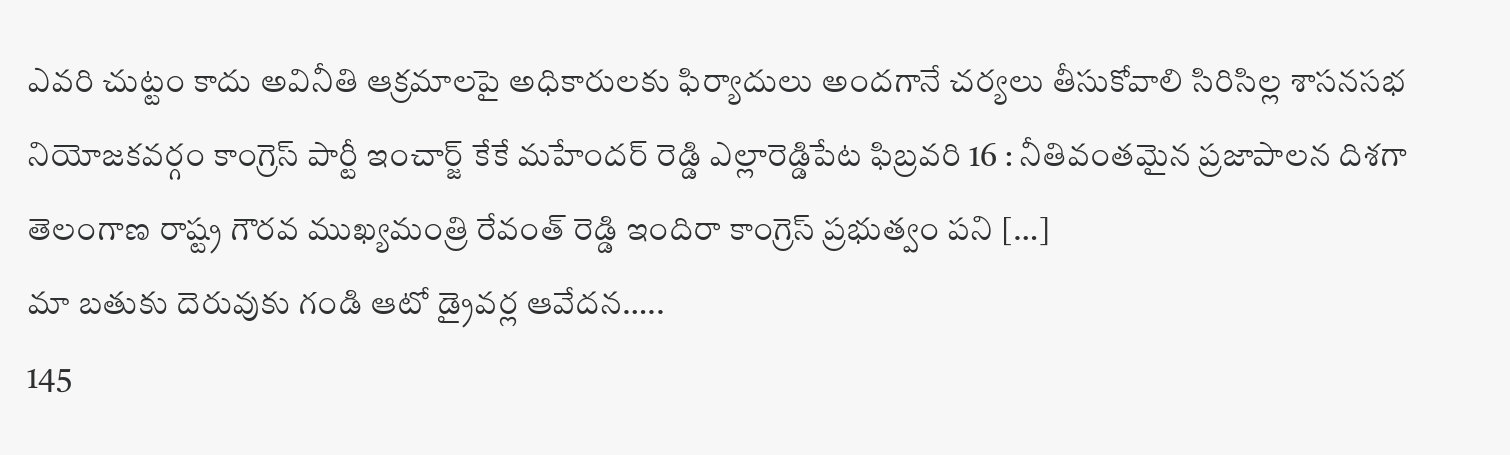ఎవరి చుట్టం కాదు అవినీతి ఆక్రమాలపై అధికారులకు ఫిర్యాదులు అందగానే చర్యలు తీసుకోవాలి సిరిసిల్ల శాసనసభ నియోజకవర్గం కాంగ్రెస్ పార్టీ ఇంచార్జ్ కేకే మహేందర్ రెడ్డి ఎల్లారెడ్డిపేట ఫిబ్రవరి 16 : నీతివంతమైన ప్రజాపాలన దిశగా తెలంగాణ రాష్ట్ర గౌరవ ముఖ్యమంత్రి రేవంత్ రెడ్డి ఇందిరా కాంగ్రెస్ ప్రభుత్వం పని […]
మా బతుకు దెరువుకు గండి ఆటో డ్రైవర్ల ఆవేదన…..
145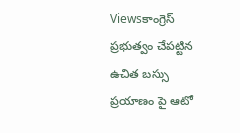Viewsకాంగ్రెస్ ప్రభుత్వం చేపట్టిన ఉచిత బస్సు ప్రయాణం పై ఆటో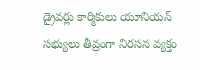డ్రైవర్లు కార్మికులు యూనియన్ సభ్యులు తీవ్రంగా నిరసన వ్యక్తం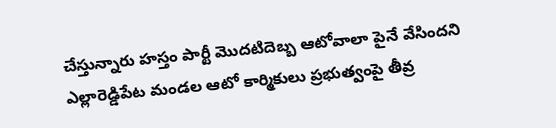చేస్తున్నారు హస్తం పార్టీ మొదటిదెబ్బ ఆటోవాలా పైనే వేసిందని ఎల్లారెడ్డిపేట మండల ఆటో కార్మికులు ప్రభుత్వంపై తీవ్ర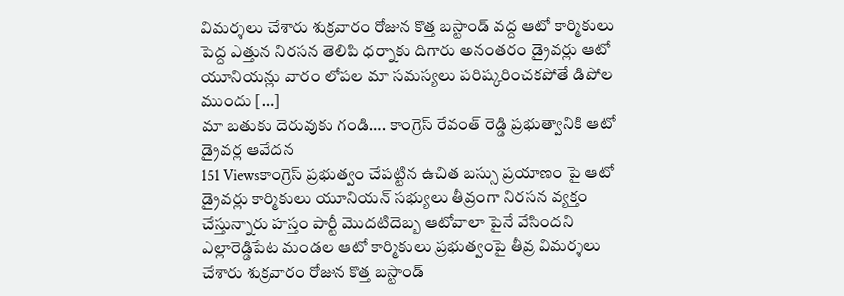విమర్శలు చేశారు శుక్రవారం రోజున కొత్త బస్టాండ్ వద్ద ఆటో కార్మికులు పెద్ద ఎత్తున నిరసన తెలిపి ధర్నాకు దిగారు అనంతరం డ్రైవర్లు ఆటో యూనియన్లు వారం లోపల మా సమస్యలు పరిష్కరించకపోతే డిపోల ముందు […]
మా బతుకు దెరువుకు గండి…. కాంగ్రెస్ రేవంత్ రెడ్డి ప్రభుత్వానికి ఆటో డ్రైవర్ల ఆవేదన
151 Viewsకాంగ్రెస్ ప్రభుత్వం చేపట్టిన ఉచిత బస్సు ప్రయాణం పై ఆటో డ్రైవర్లు కార్మికులు యూనియన్ సభ్యులు తీవ్రంగా నిరసన వ్యక్తం చేస్తున్నారు హస్తం పార్టీ మొదటిదెబ్బ ఆటోవాలా పైనే వేసిందని ఎల్లారెడ్డిపేట మండల ఆటో కార్మికులు ప్రభుత్వంపై తీవ్ర విమర్శలు చేశారు శుక్రవారం రోజున కొత్త బస్టాండ్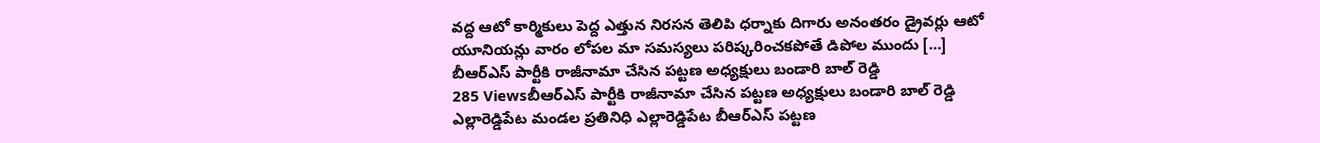వద్ద ఆటో కార్మికులు పెద్ద ఎత్తున నిరసన తెలిపి ధర్నాకు దిగారు అనంతరం డ్రైవర్లు ఆటో యూనియన్లు వారం లోపల మా సమస్యలు పరిష్కరించకపోతే డిపోల ముందు […]
బీఆర్ఎస్ పార్టీకి రాజీనామా చేసిన పట్టణ అధ్యక్షులు బండారి బాల్ రెడ్డి
285 Viewsబీఆర్ఎస్ పార్టీకి రాజీనామా చేసిన పట్టణ అధ్యక్షులు బండారి బాల్ రెడ్డి ఎల్లారెడ్డిపేట మండల ప్రతినిధి ఎల్లారెడ్డిపేట బీఆర్ఎస్ పట్టణ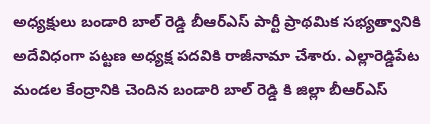అధ్యక్షులు బండారి బాల్ రెడ్డి బీఆర్ఎస్ పార్టీ ప్రాథమిక సభ్యత్వానికి అదేవిధంగా పట్టణ అధ్యక్ష పదవికి రాజీనామా చేశారు. ఎల్లారెడ్డిపేట మండల కేంద్రానికి చెందిన బండారి బాల్ రెడ్డి కి జిల్లా బీఆర్ఎస్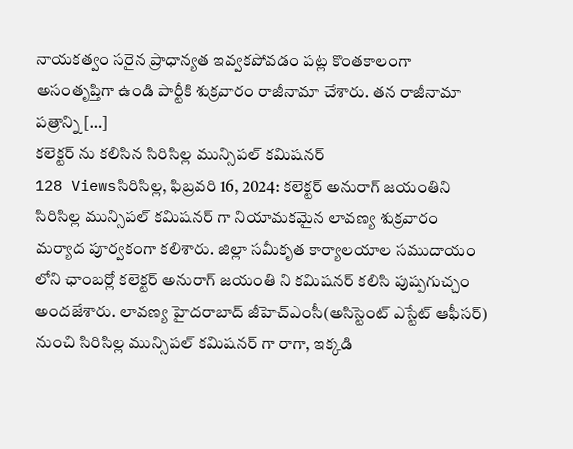నాయకత్వం సరైన ప్రాధాన్యత ఇవ్వకపోవడం పట్ల కొంతకాలంగా అసంతృప్తిగా ఉండి పార్టీకి శుక్రవారం రాజీనామా చేశారు. తన రాజీనామా పత్రాన్ని […]
కలెక్టర్ ను కలిసిన సిరిసిల్ల మున్సిపల్ కమిషనర్
128 Viewsసిరిసిల్ల, ఫిబ్రవరి 16, 2024: కలెక్టర్ అనురాగ్ జయంతిని సిరిసిల్ల మున్సిపల్ కమిషనర్ గా నియామకమైన లావణ్య శుక్రవారం మర్యాద పూర్వకంగా కలిశారు. జిల్లా సమీకృత కార్యాలయాల సముదాయం లోని ఛాంబర్లో కలెక్టర్ అనురాగ్ జయంతి ని కమిషనర్ కలిసి పుష్పగుచ్చం అందజేశారు. లావణ్య హైదరాబాద్ జీహెచ్ఎంసీ(అసిస్టెంట్ ఎస్టేట్ ఆఫీసర్) నుంచి సిరిసిల్ల మున్సిపల్ కమిషనర్ గా రాగా, ఇక్కడి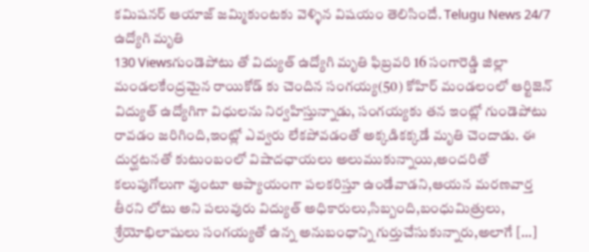కమిషనర్ ఆయాజ్ జమ్మికుంటకు వెళ్ళిన విషయం తెలిసిందే. Telugu News 24/7
ఉద్యోగి మృతి
130 Viewsగుండెపోటు తో విద్యుత్ ఉద్యోగి మృతి ఫిబ్రవరి 16 సంగారెడ్డి జిల్లా మండలకేంద్రమైన రాయికోడ్ కు చెందిన సంగయ్య(50) కోహిర్ మండలంలో ఆర్టిజెన్ విద్యుత్ ఉద్యోగిగా విధులను నిర్వహిస్తున్నాడు, సంగయ్యకు తన ఇంట్లో గుండెపోటు రావడం జరిగింది,ఇంట్లో ఎవ్వరు లేకపోవడంతో అక్కడికక్కడే మృతి చెందాడు. ఈ దుర్ఘటనతో కుటుంబంలో విషాదఛాయలు అలుముకున్నాయి,అందరితో కలుపుగోలుగా వుంటూ ఆప్యాయంగా పలకరిస్తూ ఉండేవాడని,ఆయన మరణవార్త తీరని లోటు అని పలువురు విద్యుత్ అధికారులు,సిబ్బంది,బంధుమిత్రులు, శ్రేయోభిలాషులు సంగయ్యతో ఉన్న అనుబంధాన్ని గుర్తుచేసుకున్నారు,అలాగే […]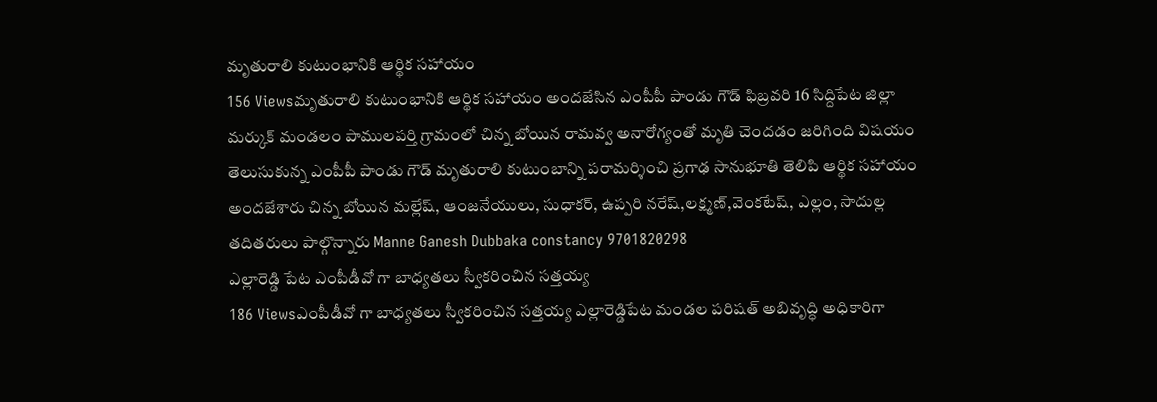మృతురాలి కుటుంభానికి ఆర్థిక సహాయం
156 Viewsమృతురాలి కుటుంభానికి ఆర్థిక సహాయం అందజేసిన ఎంపీపీ పాండు గౌడ్ ఫిబ్రవరి 16 సిద్దిపేట జిల్లా మర్కుక్ మండలం పాములపర్తి గ్రామంలో చిన్న బోయిన రామవ్వ అనారోగ్యంతో మృతి చెందడం జరిగింది విషయం తెలుసుకున్న ఎంపీపీ పాండు గౌడ్ మృతురాలి కుటుంబాన్ని పరామర్శించి ప్రగాఢ సానుభూతి తెలిపి ఆర్థిక సహాయం అందజేశారు చిన్న బోయిన మల్లేష్, ఆంజనేయులు, సుధాకర్, ఉప్పరి నరేష్,లక్ష్మణ్,వెంకటేష్, ఎల్లం, సాదుల్ల తదితరులు పాల్గొన్నారు Manne Ganesh Dubbaka constancy 9701820298
ఎల్లారెడ్డి పేట ఎంపీడీవో గా బాధ్యతలు స్వీకరించిన సత్తయ్య
186 Viewsఎంపీడీవో గా బాధ్యతలు స్వీకరించిన సత్తయ్య ఎల్లారెడ్డిపేట మండల పరిషత్ అబివృద్ధి అధికారిగా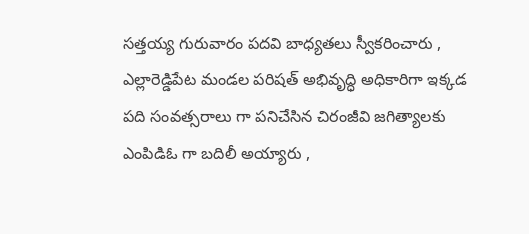సత్తయ్య గురువారం పదవి బాధ్యతలు స్వీకరించారు , ఎల్లారెడ్డిపేట మండల పరిషత్ అభివృద్ధి అధికారిగా ఇక్కడ పది సంవత్సరాలు గా పనిచేసిన చిరంజీవి జగిత్యాలకు ఎంపిడిఓ గా బదిలీ అయ్యారు ,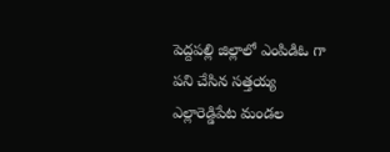పెద్దపల్లి జిల్లాలో ఎంపిడిఓ గా పని చేసిన సత్తయ్య ఎల్లారెడ్డిపేట మండల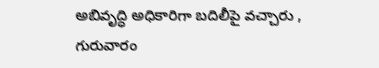అబివృద్ధి అధికారిగా బదిలీపై వచ్చారు , గురువారం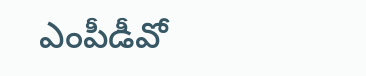ఎంపీడీవో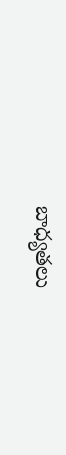బాధ్యతలు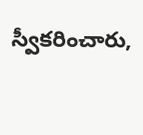స్వీకరించారు,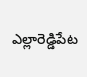ఎల్లారెడ్డిపేట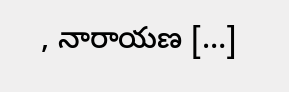, నారాయణ […]